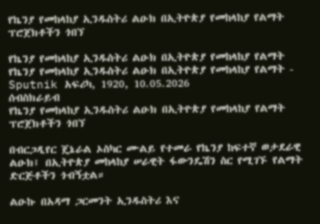የኬንያ የመከላከያ ኢንዱስትሪ ልዑክ በኢትዮጵያ የመከላከያ የልማት ፕሮጀክቶችን ጎበኘ

የኬንያ የመከላከያ ኢንዱስትሪ ልዑክ በኢትዮጵያ የመከላከያ የልማት
የኬንያ የመከላከያ ኢንዱስትሪ ልዑክ በኢትዮጵያ የመከላከያ የልማት - Sputnik አፍሪካ, 1920, 10.05.2026
ሰብስክራይብ
የኬንያ የመከላከያ ኢንዱስትሪ ልዑክ በኢትዮጵያ የመከላከያ የልማት ፕሮጀክቶችን ጎበኘ

በብርጋዲየር ጄኔራል ኦስካር ሙልይ የተመራ የኬንያ ከፍተኛ ወታደራዊ ልዑክ፤ በኢትዮጵያ መከላከያ ሠራዊት ፋውንዴሽን ስር የሚገኙ የልማት ድርጅቶችን ጎብኝቷል።

ልዑኩ በአዳማ ጋርመንት ኢንዱስትሪ እና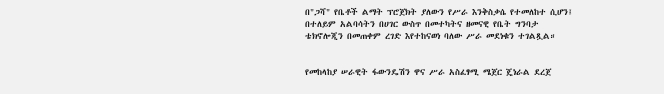በ"ጋሻ" የቤቶች ልማት ፕሮጀክት ያለውን የሥራ እንቅስቃሴ የተመለከተ ሲሆን፤ በተለይም አልባሳትን በሀገር ውስጥ በመተካትና ዘመናዊ የቤት ግንባታ ቴክኖሎጂን በመጠቀም ረገድ እየተከናወነ ባለው ሥራ መደነቁን ተገልጿል።


የመከላከያ ሠራዊት ፋውንዴሽን ዋና ሥራ አስፈፃሚ ሜጀር ጄነራል ደረጀ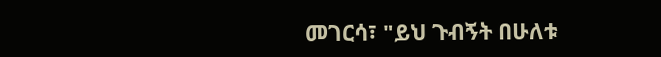መገርሳ፣ "ይህ ጉብኝት በሁለቱ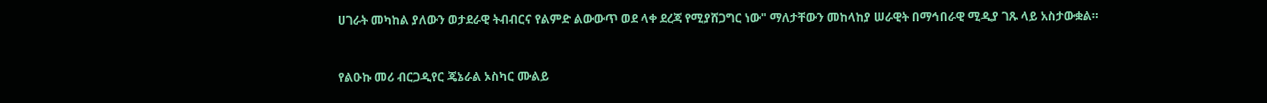ሀገራት መካከል ያለውን ወታደራዊ ትብብርና የልምድ ልውውጥ ወደ ላቀ ደረጃ የሚያሸጋግር ነው" ማለታቸውን መከላከያ ሠራዊት በማኅበራዊ ሚዲያ ገጹ ላይ አስታውቋል።


የልዑኩ መሪ ብርጋዲየር ጄኔራል ኦስካር ሙልይ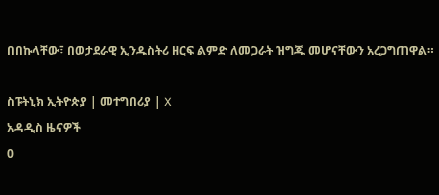በበኩላቸው፣ በወታደራዊ ኢንዱስትሪ ዘርፍ ልምድ ለመጋራት ዝግጁ መሆናቸውን አረጋግጠዋል።

ስፑትኒክ ኢትዮጵያ | መተግበሪያ | X
አዳዲስ ዜናዎች
0